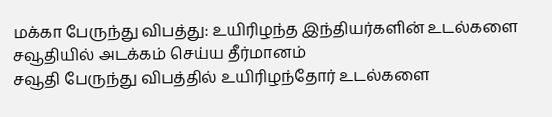மக்கா பேருந்து விபத்து: உயிரிழந்த இந்தியர்களின் உடல்களை சவூதியில் அடக்கம் செய்ய தீர்மானம்
சவூதி பேருந்து விபத்தில் உயிரிழந்தோர் உடல்களை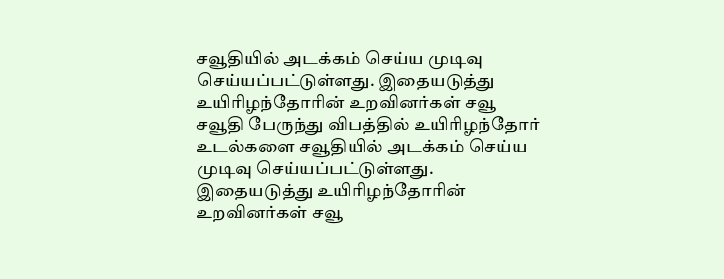சவூதியில் அடக்கம் செய்ய முடிவு செய்யப்பட்டுள்ளது. இதையடுத்து உயிரிழந்தோரின் உறவினர்கள் சவூ
சவூதி பேருந்து விபத்தில் உயிரிழந்தோர் உடல்களை சவூதியில் அடக்கம் செய்ய முடிவு செய்யப்பட்டுள்ளது. இதையடுத்து உயிரிழந்தோரின் உறவினர்கள் சவூ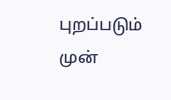புறப்படும் முன்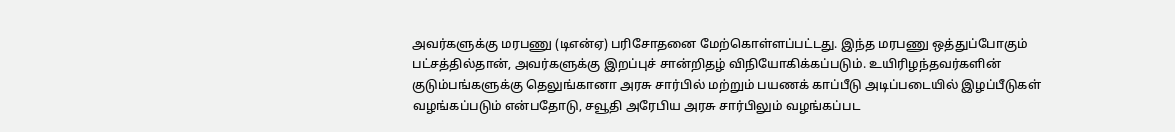அவர்களுக்கு மரபணு (டிஎன்ஏ) பரிசோதனை மேற்கொள்ளப்பட்டது. இந்த மரபணு ஒத்துப்போகும் பட்சத்தில்தான், அவர்களுக்கு இறப்புச் சான்றிதழ் விநியோகிக்கப்படும். உயிரிழந்தவர்களின் குடும்பங்களுக்கு தெலுங்கானா அரசு சார்பில் மற்றும் பயணக் காப்பீடு அடிப்படையில் இழப்பீடுகள் வழங்கப்படும் என்பதோடு, சவூதி அரேபிய அரசு சார்பிலும் வழங்கப்பட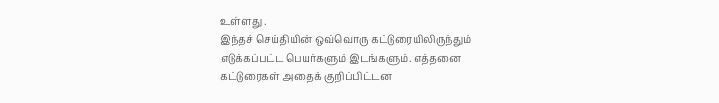உள்ளது .
இந்தச் செய்தியின் ஒவ்வொரு கட்டுரையிலிருந்தும் எடுக்கப்பட்ட பெயர்களும் இடங்களும். எத்தனை கட்டுரைகள் அதைக் குறிப்பிட்டன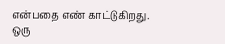என்பதை எண் காட்டுகிறது.
ஒரு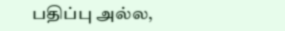பதிப்பு அல்ல,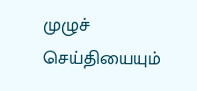முழுச் செய்தியையும்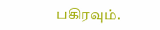பகிரவும்.